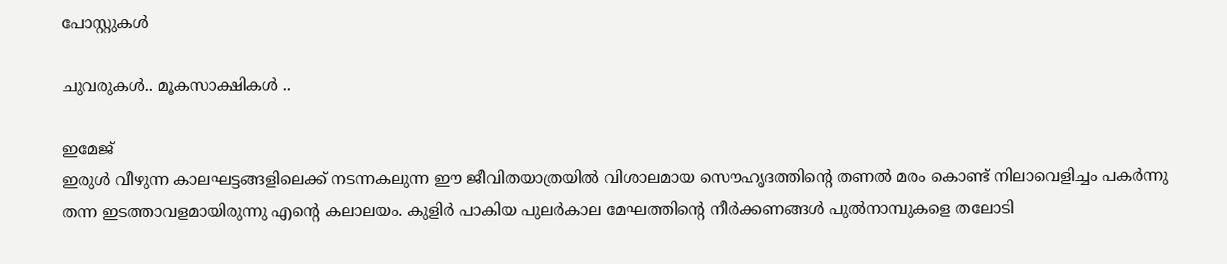പോസ്റ്റുകള്‍

ചുവരുകള്‍.. മൂകസാക്ഷികള്‍ ..

ഇമേജ്
ഇരുള്‍ വീഴുന്ന കാലഘട്ടങ്ങളിലെക്ക് നടന്നകലുന്ന ഈ ജീവിതയാത്രയില്‍ വിശാലമായ സൌഹൃദത്തിന്റെ തണല്‍ മരം കൊണ്ട് നിലാവെളിച്ചം പകര്‍ന്നു തന്ന ഇടത്താവളമായിരുന്നു എന്റെ കലാലയം. കുളിര്‍ പാകിയ പുലര്‍കാല മേഘത്തിന്റെ നീര്‍ക്കണങ്ങള്‍ പുല്‍നാമ്പുകളെ തലോടി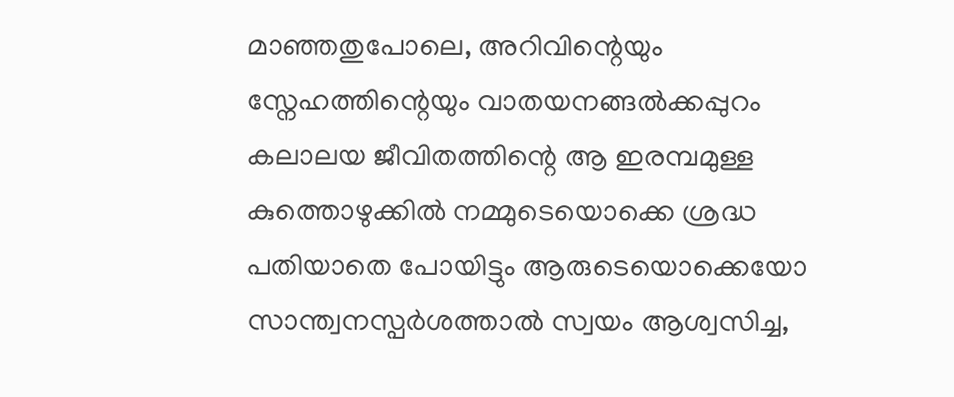മാഞ്ഞതുപോലെ, അറിവിന്റെയും സ്നേഹത്തിന്റെയും വാതയനങ്ങല്‍ക്കപ്പുറം കലാലയ ജീവിതത്തിന്റെ ആ ഇരമ്പമുള്ള കുത്തൊഴുക്കില്‍ നമ്മുടെയൊക്കെ ശ്രദ്ധ പതിയാതെ പോയിട്ടും ആരുടെയൊക്കെയോ സാന്ത്വനസ്പര്‍ശത്താല്‍ സ്വയം ആശ്വസിച്ച,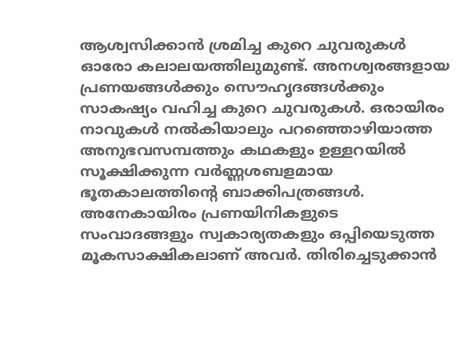ആശ്വസിക്കാന്‍ ശ്രമിച്ച കുറെ ചുവരുകള്‍ ഓരോ കലാലയത്തിലുമുണ്ട്. അനശ്വരങ്ങളായ പ്രണയങ്ങള്‍ക്കും സൌഹൃദങ്ങള്‍ക്കും സാകഷ്യം വഹിച്ച കുറെ ചുവരുകള്‍. ഒരായിരം നാവുകള്‍ നല്‍കിയാലും പറഞ്ഞൊഴിയാത്ത അനുഭവസമ്പത്തും കഥകളും ഉള്ളറയില്‍ സൂക്ഷിക്കുന്ന വര്‍ണ്ണശബളമായ ഭൂതകാലത്തിന്റെ ബാക്കിപത്രങ്ങള്‍. അനേകായിരം പ്രണയിനികളുടെ സംവാദങ്ങളും സ്വകാര്യതകളും ഒപ്പിയെടുത്ത മൂകസാക്ഷികലാണ് അവര്‍. തിരിച്ചെടുക്കാന്‍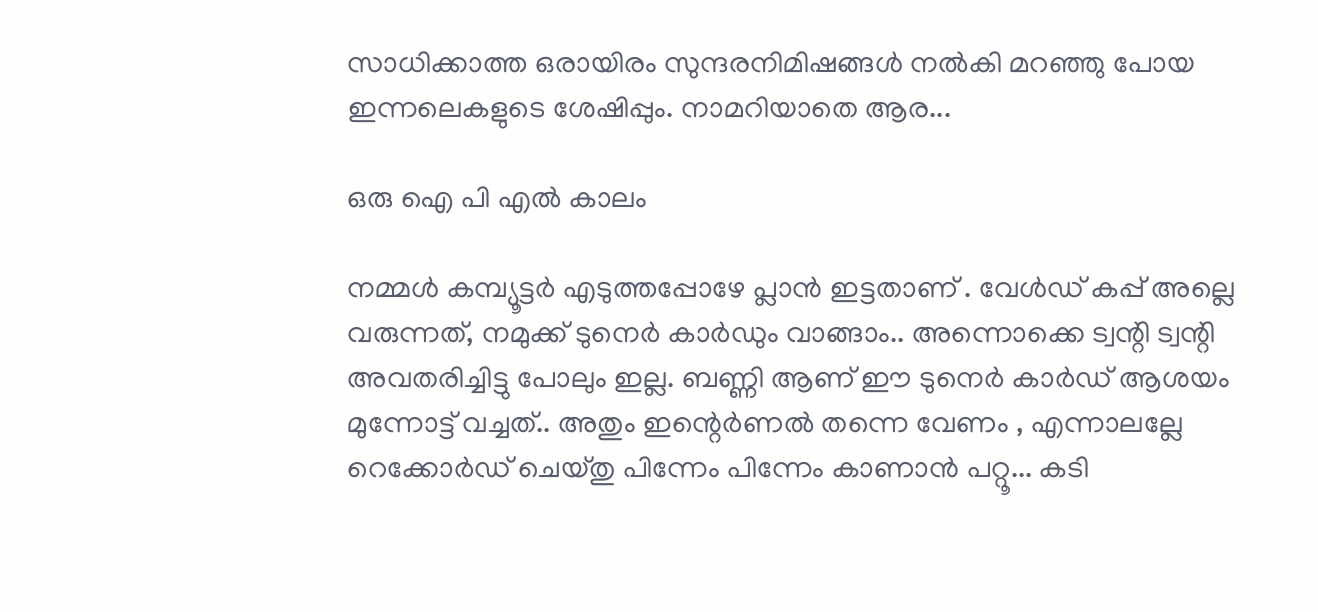സാധിക്കാത്ത ഒരായിരം സുന്ദരനിമിഷങ്ങള്‍ നല്‍കി മറഞ്ഞു പോയ ഇന്നലെകളുടെ ശേഷിപ്പും. നാമറിയാതെ ആര...

ഒരു ഐ പി എല്‍ കാലം

നമ്മള്‍ കമ്പ്യൂട്ടര്‍ എടുത്തപ്പോഴേ പ്ലാന്‍ ഇട്ടതാണ് . വേള്‍ഡ് കപ്പ്‌ അല്ലെ വരുന്നത്, നമുക്ക് ടുനെര്‍ കാര്‍ഡും വാങ്ങാം.. അന്നൊക്കെ ട്വന്റി ട്വന്റി അവതരിച്ചിട്ടു പോലും ഇല്ല. ബണ്ണി ആണ് ഈ ടുനെര്‍ കാര്‍ഡ്‌ ആശയം മുന്നോട്ട് വച്ചത്.. അതും ഇന്റെര്‍ണല്‍ തന്നെ വേണം , എന്നാലല്ലേ റെക്കോര്‍ഡ്‌ ചെയ്തു പിന്നേം പിന്നേം കാണാന്‍ പറ്റൂ... കടി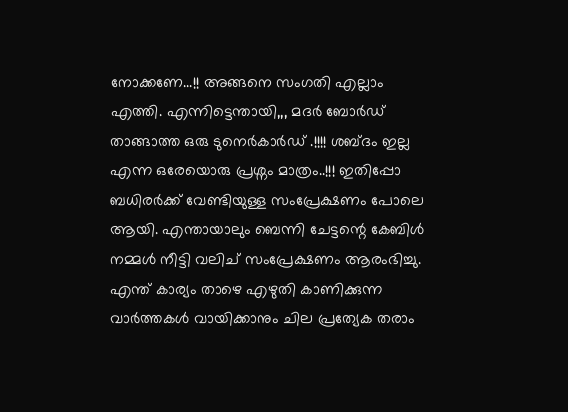നോക്കണേ...!! അങ്ങനെ സംഗതി എല്ലാം എത്തി. എന്നിട്ടെന്തായി,,, മദര്‍ ബോര്‍ഡ്‌ താങ്ങാത്ത ഒരു ടുനെര്‍കാര്‍ഡ്‌ .!!!! ശബ്ദം ഇല്ല എന്ന ഒരേയൊരു പ്രശ്നം മാത്രം..!!! ഇതിപ്പോ ബധിരര്‍ക്ക് വേണ്ടിയുള്ള സംപ്രേക്ഷണം പോലെ ആയി. എന്തായാലും ബെന്നി ചേട്ടന്റെ കേബിള്‍ നമ്മള്‍ നീട്ടി വലിച് സംപ്രേക്ഷണം ആരംഭിച്ചു. എന്ത് കാര്യം താഴെ എഴുതി കാണിക്കുന്ന വാര്‍ത്തകള്‍ വായിക്കാനും ചില പ്രത്യേക തരാം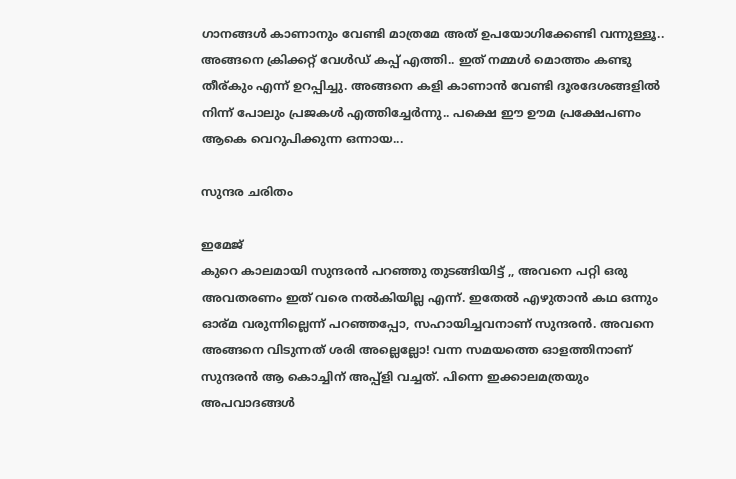ഗാനങ്ങള്‍ കാണാനും വേണ്ടി മാത്രമേ അത് ഉപയോഗിക്കേണ്ടി വന്നുള്ളൂ.. അങ്ങനെ ക്രിക്കറ്റ്‌ വേള്‍ഡ് കപ്പ്‌ എത്തി.. ഇത് നമ്മള്‍ മൊത്തം കണ്ടു തീര്കും എന്ന് ഉറപ്പിച്ചു. അങ്ങനെ കളി കാണാന്‍ വേണ്ടി ദൂരദേശങ്ങളില്‍ നിന്ന് പോലും പ്രജകള്‍ എത്തിച്ചേര്‍ന്നു.. പക്ഷെ ഈ ഊമ പ്രക്ഷേപണം ആകെ വെറുപിക്കുന്ന ഒന്നായ...

സുന്ദര ചരിതം

ഇമേജ്
കുറെ കാലമായി സുന്ദരന്‍ പറഞ്ഞു തുടങ്ങിയിട്ട് ,, അവനെ പറ്റി ഒരു അവതരണം ഇത് വരെ നല്‍കിയില്ല എന്ന്. ഇതേല്‍ എഴുതാന്‍ കഥ ഒന്നും ഓര്മ വരുന്നില്ലെന്ന് പറഞ്ഞപ്പോ, സഹായിച്ചവനാണ് സുന്ദരന്‍. അവനെ അങ്ങനെ വിടുന്നത് ശരി അല്ലെല്ലോ! വന്ന സമയത്തെ ഓളത്തിനാണ് സുന്ദരന്‍ ആ കൊച്ചിന് അപ്പ്ളി വച്ചത്. പിന്നെ ഇക്കാലമത്രയും അപവാദങ്ങള്‍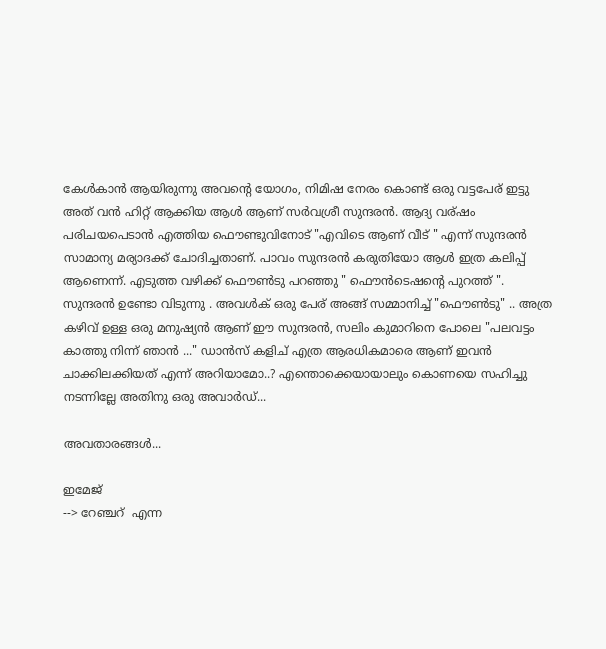കേള്‍കാന്‍ ആയിരുന്നു അവന്റെ യോഗം, നിമിഷ നേരം കൊണ്ട് ഒരു വട്ടപേര് ഇട്ടു അത് വന്‍ ഹിറ്റ്‌ ആക്കിയ ആള്‍ ആണ് സര്‍വശ്രീ സുന്ദരന്‍. ആദ്യ വര്ഷം പരിചയപെടാന്‍ എത്തിയ ഫൌണ്ടുവിനോട് "എവിടെ ആണ് വീട് " എന്ന് സുന്ദരന്‍ സാമാന്യ മര്യാദക്ക് ചോദിച്ചതാണ്. പാവം സുന്ദരന്‍ കരുതിയോ ആള്‍ ഇത്ര കലിപ്പ് ആണെന്ന്. എടുത്ത വഴിക്ക് ഫൌണ്‍ടു പറഞ്ഞു " ഫൌന്‍ടെഷന്റെ പുറത്ത് ". സുന്ദരന്‍ ഉണ്ടോ വിടുന്നു . അവള്‍ക് ഒരു പേര് അങ്ങ് സമ്മാനിച്ച്‌ "ഫൌണ്‍ടു" .. അത്ര കഴിവ് ഉള്ള ഒരു മനുഷ്യന്‍ ആണ് ഈ സുന്ദരന്‍, സലിം കുമാറിനെ പോലെ "പലവട്ടം കാത്തു നിന്ന് ഞാന്‍ ..." ഡാന്‍സ് കളിച് എത്ര ആരധികമാരെ ആണ് ഇവന്‍ ചാക്കിലക്കിയത് എന്ന് അറിയാമോ..? എന്തൊക്കെയായാലും കൊണയെ സഹിച്ചു നടന്നില്ലേ അതിനു ഒരു അവാര്‍ഡ്...

അവതാരങ്ങള്‍...

ഇമേജ്
--> റേഞ്ചറ് ‍ എന്ന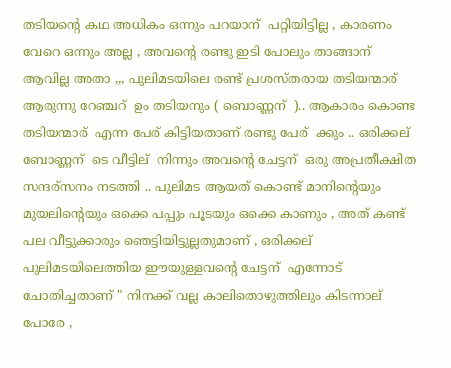തടിയന്റെ കഥ അധികം ഒന്നും പറയാന് ‍ പറ്റിയിട്ടില്ല , കാരണം വേറെ ഒന്നും അല്ല , അവന്റെ രണ്ടു ഇടി പോലും താങ്ങാന് ‍ ആവില്ല അതാ ,,, പുലിമടയിലെ രണ്ട് പ്രശസ്തരായ തടിയന്മാര് ‍ ആരുന്നു റേഞ്ചറ് ‍ ഉം തടിയനും ( ബൊണ്ണന് ‍ ).. ആകാരം കൊണ്ട തടിയന്മാര് ‍ എന്ന പേര് കിട്ടിയതാണ് രണ്ടു പേര് ‍ ക്കും .. ഒരിക്കല് ‍ ബോണ്ണന് ‍ ടെ വീട്ടില് ‍ നിന്നും അവന്റെ ചേട്ടന് ‍ ഒരു അപ്രതീക്ഷിത സന്ദര്സനം നടത്തി .. പുലിമട ആയത് കൊണ്ട് മാനിന്റെയും മുയലിന്റെയും ഒക്കെ പപ്പും പൂടയും ഒക്കെ കാണും , അത് കണ്ട് പല വീട്ടുക്കാരും ഞെട്ടിയിട്ടുല്ലതുമാണ് , ഒരിക്കല് ‍ പുലിമടയിലെത്തിയ ഈയുള്ളവന്റെ ചേട്ടന് ‍ എന്നോട് ‌ ചോതിച്ചതാണ് " നിനക്ക് വല്ല കാലിതൊഴുത്തിലും കിടന്നാല് ‍ പോരേ ,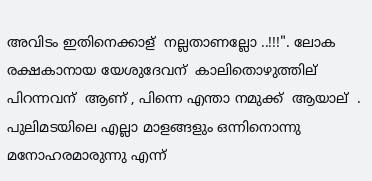അവിടം ഇതിനെക്കാള് ‍ നല്ലതാണല്ലോ ..!!!". ലോക രക്ഷകാനായ യേശുദേവന് ‍ കാലിതൊഴുത്തില് ‍ പിറന്നവന് ‍ ആണ് , പിന്നെ എന്താ നമുക്ക് ‌ ആയാല് ‍ . പുലിമടയിലെ എല്ലാ മാളങ്ങളും ഒന്നിനൊന്നു മനോഹരമാരുന്നു എന്ന്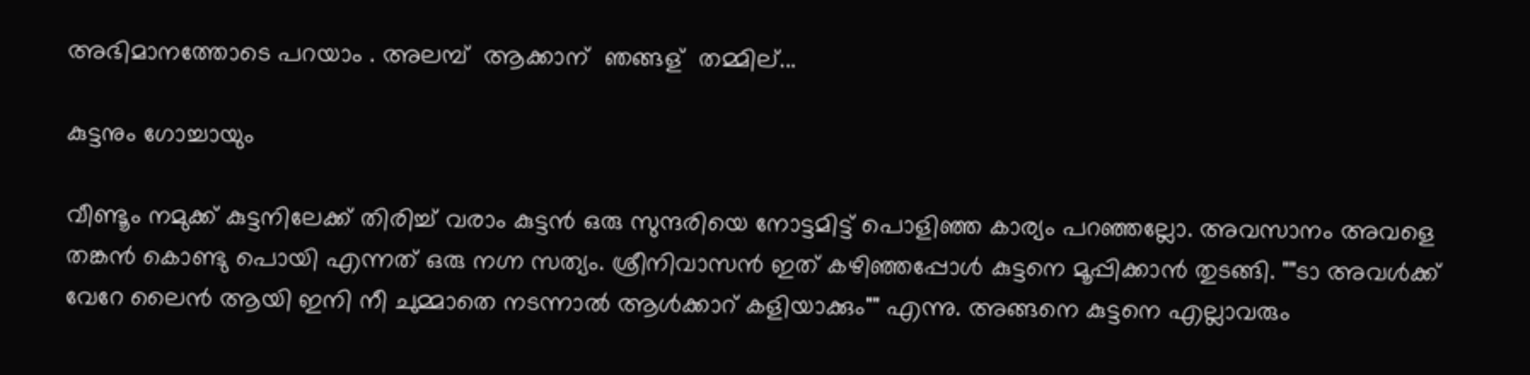അഭിമാനത്തോടെ പറയാം . അലമ്പ് ‌ ആക്കാന് ‍ ഞങ്ങള് ‍ തമ്മില്...

കുട്ടനും ഗോച്ചായും

വീണ്ടൂം നമുക്ക്‌ കുട്ടനിലേക്ക്‌ തിരിച്ച്‌ വരാം കുട്ടന്‍ ഒരു സുന്ദരിയെ നോട്ടമിട്ട്‌ പൊളിഞ്ഞ കാര്യം പറഞ്ഞല്ലോ. അവസാനം അവളെ തങ്കന്‍ കൊണ്ടു പൊയി എന്നത്‌ ഒരു നഗ്ന സത്യം. ശ്രീനിവാസന്‍ ഇത്‌ കഴിഞ്ഞപ്പോള്‍ കുട്ടനെ മൂപ്പിക്കാന്‍ തുടങ്ങി. ""ടാ അവള്‍ക്ക്‌ വേറേ ലൈന്‍ ആയി ഇനി നീ ചുമ്മാതെ നടന്നാല്‍ ആള്‍ക്കാറ്‍ കളിയാക്കും"" എന്നു. അങ്ങനെ കുട്ടനെ എല്ലാവരും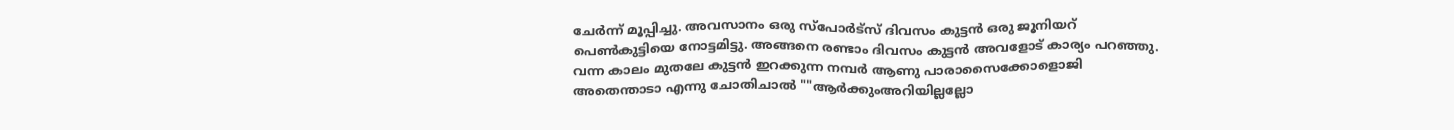ചേര്‍ന്ന് മൂപ്പിച്ചു. അവസാനം ഒരു സ്പോര്‍ട്സ്‌ ദിവസം കുട്ടന്‍ ഒരു ജൂനിയറ്‍ പെണ്‍കുട്ടിയെ നോട്ടമിട്ടു. അങ്ങനെ രണ്ടാം ദിവസം കുട്ടന്‍ അവളോട്‌ കാര്യം പറഞ്ഞു. വന്ന കാലം മുതലേ കുട്ടന്‍ ഇറക്കുന്ന നമ്പര്‍ ആണു പാരാസൈക്കോളൊജി അതെന്താടാ എന്നു ചോതിചാല്‍ ""ആര്‍ക്കുംഅറിയില്ലല്ലോ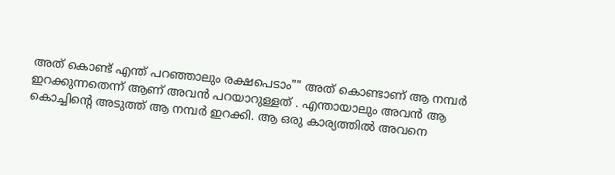അത് കൊണ്ട് എന്ത് പറഞ്ഞാലും രക്ഷപെടാം"" അത് കൊണ്ടാണ് ആ നമ്പര്‍ ഇറക്കുന്നതെന്ന് ആണ് അവന്‍ പറയാറുള്ളത്‌ . എന്തായാലും അവന്‍ ആ കൊച്ചിന്റെ അടുത്ത് ആ നമ്പര്‍ ഇറക്കി. ആ ഒരു കാര്യത്തില്‍ അവനെ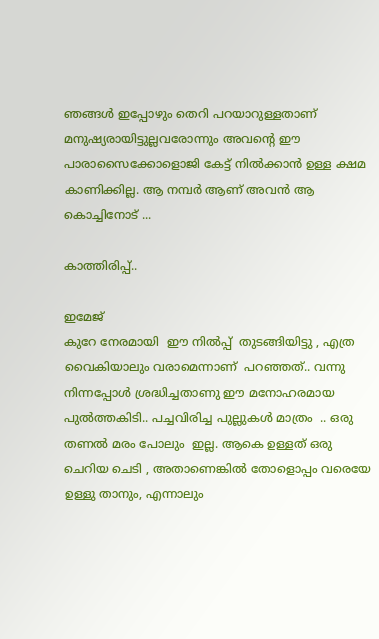ഞങ്ങള്‍ ഇപ്പോഴും തെറി പറയാറുള്ളതാണ് മനുഷ്യരായിട്ടുല്ലവരോന്നും അവന്റെ ഈ പാരാസൈക്കോളൊജി കേട്ട് നില്‍ക്കാന്‍ ഉള്ള ക്ഷമ കാണിക്കില്ല. ആ നമ്പര്‍ ആണ് അവന്‍ ആ കൊച്ചിനോട് ...

കാത്തിരിപ്പ്‌..

ഇമേജ്
കുറേ നേരമായി  ഈ നില്‍പ്പ്  തുടങ്ങിയിട്ടു , എത്ര വൈകിയാലും വരാമെന്നാണ്  പറഞ്ഞത്‌.. വന്നു നിന്നപ്പോള്‍ ശ്രദ്ധിച്ചതാണു ഈ മനോഹരമായ പുല്‍ത്തകിടി.. പച്ചവിരിച്ച പുല്ലുകള്‍ മാത്രം  .. ഒരു തണല്‍ മരം പോലും  ഇല്ല. ആകെ ഉള്ളത്‌ ഒരു ചെറിയ ചെടി , അതാണെങ്കില്‍ തോളൊപ്പം വരെയേ ഉള്ളു താനും, എന്നാലും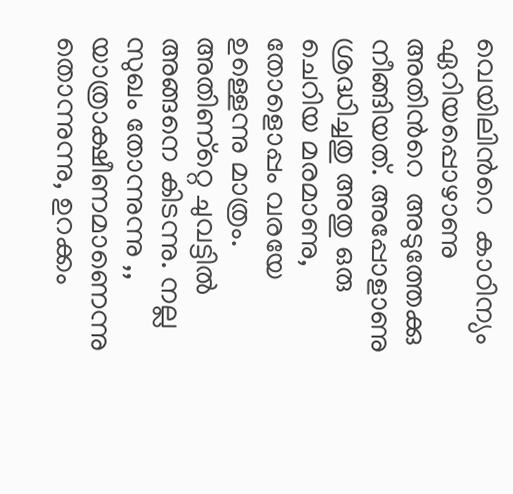വെയിലിന്‍റെ  കാഠിന്യം ഏറിയപ്പൊഴാണു അതിന്‍റെ  അടുത്തേക്കു നീങ്ങിയത്‌. അപ്പോളാണു ശ്രദ്ധിച്ചതു അതു ഒരു ചെറിയ മരമാണു, തോളൊപ്പം വരയേ ഉള്ളെന്നു മാത്രം. അതിണ്റ്റെ ചുവട്ടില്‍ അങ്ങനെ കിടന്നു. നല്ല സുഖം തോന്നുന്നു ,, യാത്രാക്ഷീണമാണെന്നു തൊന്നുന്നു, ഉറക്കം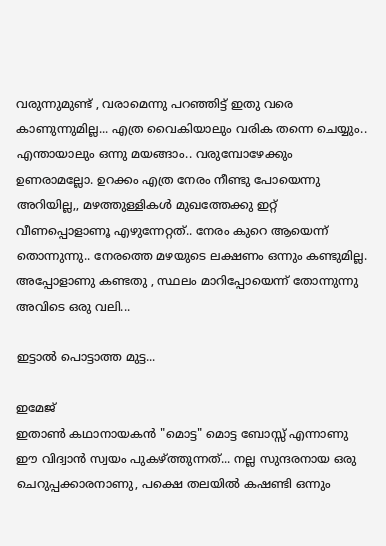വരുന്നുമുണ്ട്‌ , വരാമെന്നു പറഞ്ഞിട്ട്‌ ഇതു വരെ കാണുന്നുമില്ല... എത്ര വൈകിയാലും വരിക തന്നെ ചെയ്യും.. എന്തായാലും ഒന്നു മയങ്ങാം.. വരുമ്പോഴേക്കും ഉണരാമല്ലോ. ഉറക്കം എത്ര നേരം നീണ്ടു പോയെന്നു അറിയില്ല,, മഴത്തുള്ളികള്‍ മുഖത്തേക്കു ഇറ്റ്‌ വീണപ്പൊളാണൂ എഴുന്നേറ്റത്‌.. നേരം കുറെ ആയെന്ന് തൊന്നുന്നു.. നേരത്തെ മഴയുടെ ലക്ഷണം ഒന്നും കണ്ടുമില്ല. അപ്പോളാണു കണ്ടതു , സ്ഥലം മാറിപ്പോയെന്ന് തോന്നുന്നു അവിടെ ഒരു വലി...

ഇട്ടാല്‍ പൊട്ടാത്ത മുട്ട...

ഇമേജ്
ഇതാണ്‍ കഥാനായകന്‍ "മൊട്ട" മൊട്ട ബോസ്സ്‌ എന്നാണു ഈ വിദ്വാന്‍ സ്വയം പുകഴ്ത്തുന്നത്‌... നല്ല സുന്ദരനായ ഒരു ചെറുപ്പക്കാരനാണു, പക്ഷെ തലയില്‍ കഷണ്ടി ഒന്നും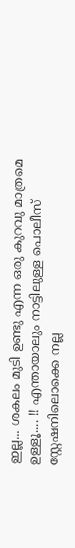ഇല്ല... ശകലം മുടി ഉണ്ടു എന്ന ഒരു കുറവു മാത്രമെ ഉള്ളൂ.... !! എന്തായാലും നാട്ടിലുള്ള പൊലീസ്‌ സ്റ്റേഷനിലൊക്കെ നല്ല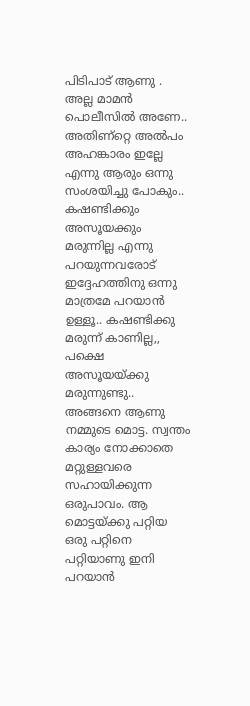പിടിപാട്‌ ആണു . അല്ല മാമന്‍ പൊലീസില്‍ അണേ.. അതിണ്റ്റെ അല്‍പം അഹങ്കാരം ഇല്ലേ എന്നു ആരും ഒന്നു സംശയിച്ചു പോകും.. കഷണ്ടിക്കും അസൂയക്കും മരുന്നില്ല എന്നു പറയുന്നവരോട്‌ ഇദ്ദേഹത്തിനു ഒന്നു മാത്രമേ പറയാന്‍ ഉള്ളൂ.. കഷണ്ടിക്കു മരുന്ന് കാണില്ല,, പക്ഷെ അസൂയയ്ക്കു മരുന്നുണ്ടു.. അങ്ങനെ ആണു നമ്മുടെ മൊട്ട. സ്വന്തം കാര്യം നോക്കാതെ മറ്റുള്ളവരെ സഹായിക്കുന്ന ഒരുപാവം. ആ മൊട്ടയ്ക്കു പറ്റിയ ഒരു പറ്റിനെ പറ്റിയാണു ഇനി പറയാന്‍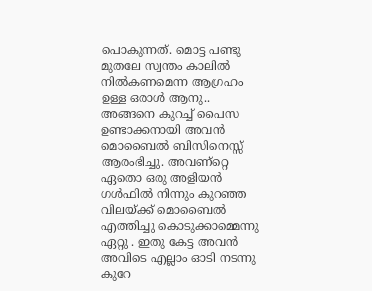പൊകുന്നത്‌. മൊട്ട പണ്ടു മുതലേ സ്വന്തം കാലില്‍ നില്‍കണമെന്ന ആഗ്രഹം ഉള്ള ഒരാള്‍ ആനു.. അങ്ങനെ കുറച്ച്‌ പൈസ ഉണ്ടാക്കനായി അവന്‍ മൊബൈല്‍ ബിസിനെസ്സ്‌ ആരംഭിച്ചു. അവണ്റ്റെ ഏതൊ ഒരു അളിയന്‍ ഗള്‍ഫില്‍ നിന്നും കുറഞ്ഞ വിലയ്ക്ക്‌ മൊബൈല്‍ എത്തിച്ചു കൊടുക്കാമ്മെന്നു ഏറ്റു . ഇതു കേട്ട അവന്‍ അവിടെ എല്ലാം ഓടി നടന്നു കുറേ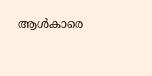ആള്‍കാരെ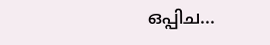ഒപ്പിച...